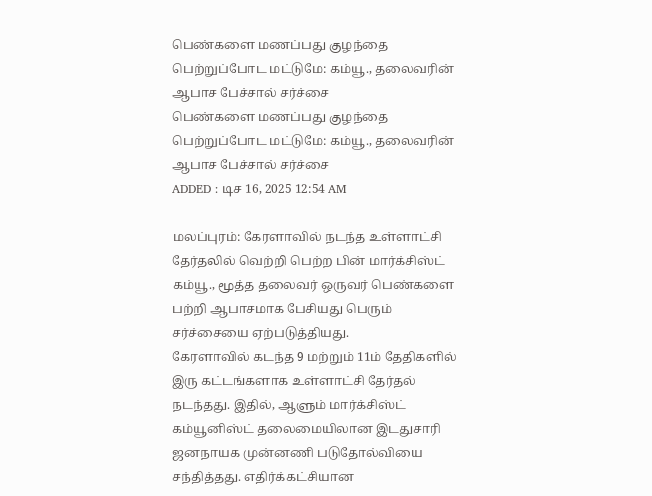பெண்களை மணப்பது குழந்தை பெற்றுப்போட மட்டுமே: கம்யூ., தலைவரின் ஆபாச பேச்சால் சர்ச்சை
பெண்களை மணப்பது குழந்தை பெற்றுப்போட மட்டுமே: கம்யூ., தலைவரின் ஆபாச பேச்சால் சர்ச்சை
ADDED : டிச 16, 2025 12:54 AM

மலப்புரம்: கேரளாவில் நடந்த உள்ளாட்சி தேர்தலில் வெற்றி பெற்ற பின் மார்க்சிஸ்ட் கம்யூ., மூத்த தலைவர் ஒருவர் பெண்களை பற்றி ஆபாசமாக பேசியது பெரும் சர்ச்சையை ஏற்படுத்தியது.
கேரளாவில் கடந்த 9 மற்றும் 11ம் தேதிகளில் இரு கட்டங்களாக உள்ளாட்சி தேர்தல் நடந்தது. இதில், ஆளும் மார்க்சிஸ்ட் கம்யூனிஸ்ட் தலைமையிலான இடதுசாரி ஜனநாயக முன்னணி படுதோல்வியை சந்தித்தது. எதிர்க்கட்சியான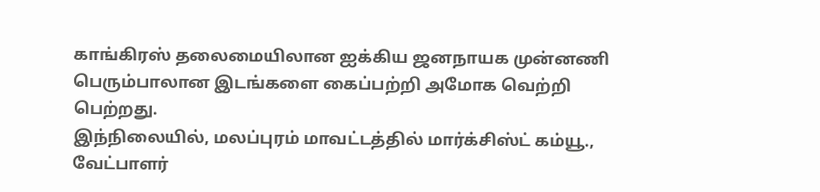காங்கிரஸ் தலைமையிலான ஐக்கிய ஜனநாயக முன்னணி பெரும்பாலான இடங்களை கைப்பற்றி அமோக வெற்றி பெற்றது.
இந்நிலையில், மலப்புரம் மாவட்டத்தில் மார்க்சிஸ்ட் கம்யூ., வேட்பாளர்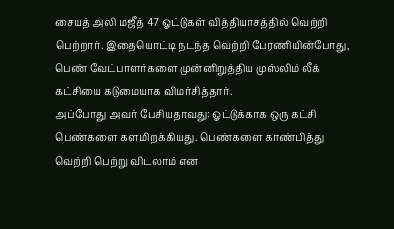சையத் அலி மஜீத் 47 ஓட்டுகள் வித்தியாசத்தில் வெற்றி பெற்றார். இதையொட்டி நடந்த வெற்றி பேரணியின்போது, பெண் வேட்பாளர்களை முன்னிறுத்திய முஸ்லிம் லீக் கட்சியை கடுமையாக விமர்சித்தார்.
அப்போது அவர் பேசியதாவது: ஓட்டுக்காக ஒரு கட்சி பெண்களை களமிறக்கியது. பெண்களை காண்பித்து வெற்றி பெற்று விடலாம் என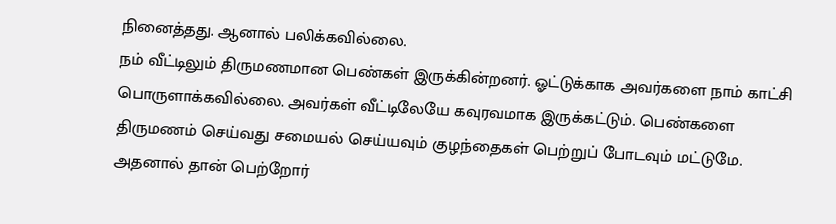நினைத்தது. ஆனால் பலிக்கவில்லை.
நம் வீட்டிலும் திருமணமான பெண்கள் இருக்கின்றனர். ஓட்டுக்காக அவர்களை நாம் காட்சி பொருளாக்கவில்லை. அவர்கள் வீட்டிலேயே கவுரவமாக இருக்கட்டும். பெண்களை திருமணம் செய்வது சமையல் செய்யவும் குழந்தைகள் பெற்றுப் போடவும் மட்டுமே.
அதனால் தான் பெற்றோர்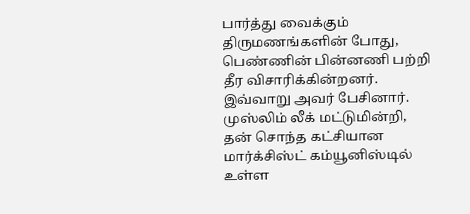பார்த்து வைக்கும் திருமணங்களின் போது, பெண்ணின் பின்னணி பற்றி தீர விசாரிக்கின்றனர். இவ்வாறு அவர் பேசினார்.
முஸ்லிம் லீக் மட்டுமின்றி, தன் சொந்த கட்சியான மார்க்சிஸ்ட் கம்யூனிஸ்டில் உள்ள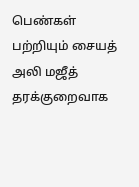பெண்கள் பற்றியும் சையத் அலி மஜீத் தரக்குறைவாக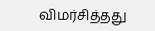விமர்சித்தது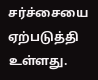சர்ச்சையை ஏற்படுத்தி உள்ளது.